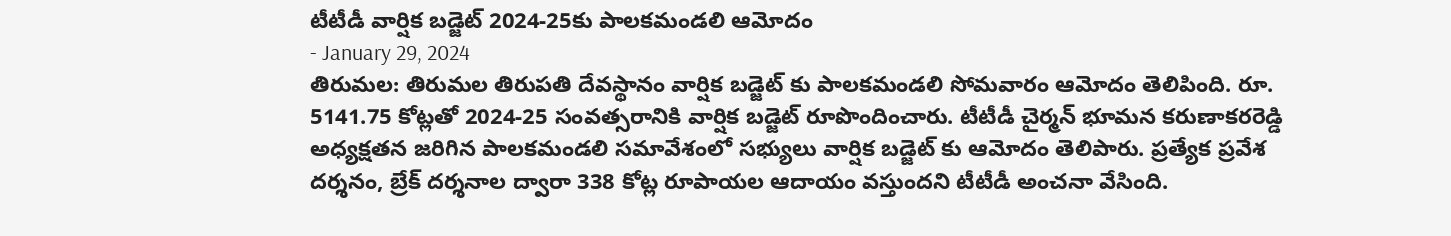టీటీడీ వార్షిక బడ్జెట్ 2024-25కు పాలకమండలి ఆమోదం
- January 29, 2024
తిరుమల: తిరుమల తిరుపతి దేవస్థానం వార్షిక బడ్జెట్ కు పాలకమండలి సోమవారం ఆమోదం తెలిపింది. రూ. 5141.75 కోట్లతో 2024-25 సంవత్సరానికి వార్షిక బడ్జెట్ రూపొందించారు. టీటీడీ చైర్మన్ భూమన కరుణాకరరెడ్డి అధ్యక్షతన జరిగిన పాలకమండలి సమావేశంలో సభ్యులు వార్షిక బడ్జెట్ కు ఆమోదం తెలిపారు. ప్రత్యేక ప్రవేశ దర్శనం, బ్రేక్ దర్శనాల ద్వారా 338 కోట్ల రూపాయల ఆదాయం వస్తుందని టీటీడీ అంచనా వేసింది.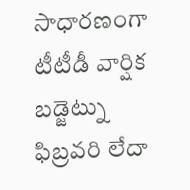సాధారణంగా టీటీడీ వార్షిక బడ్జెట్ను ఫిబ్రవరి లేదా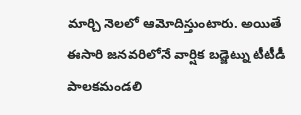మార్చి నెలలో ఆమోదిస్తుంటారు. అయితే ఈసారి జనవరిలోనే వార్షిక బడ్జెట్ను టీటీడీ పాలకమండలి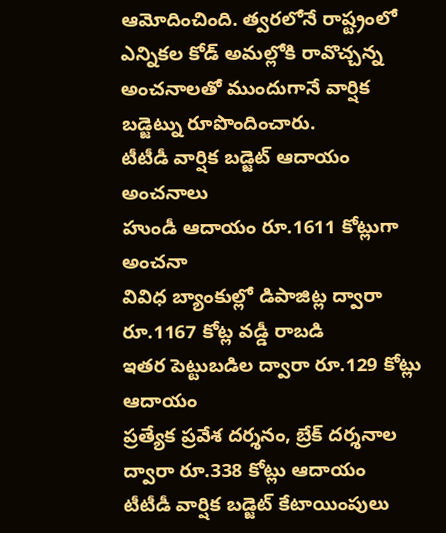ఆమోదించింది. త్వరలోనే రాష్ట్రంలో ఎన్నికల కోడ్ అమల్లోకి రావొచ్చన్న అంచనాలతో ముందుగానే వార్షిక బడ్జెట్ను రూపొందించారు.
టీటీడీ వార్షిక బడ్జెట్ ఆదాయం అంచనాలు
హుండీ ఆదాయం రూ.1611 కోట్లుగా అంచనా
వివిధ బ్యాంకుల్లో డిపాజిట్ల ద్వారా రూ.1167 కోట్ల వడ్డీ రాబడి
ఇతర పెట్టుబడిల ద్వారా రూ.129 కోట్లు ఆదాయం
ప్రత్యేక ప్రవేశ దర్శనం, బ్రేక్ దర్శనాల ద్వారా రూ.338 కోట్లు ఆదాయం
టీటీడీ వార్షిక బడ్జెట్ కేటాయింపులు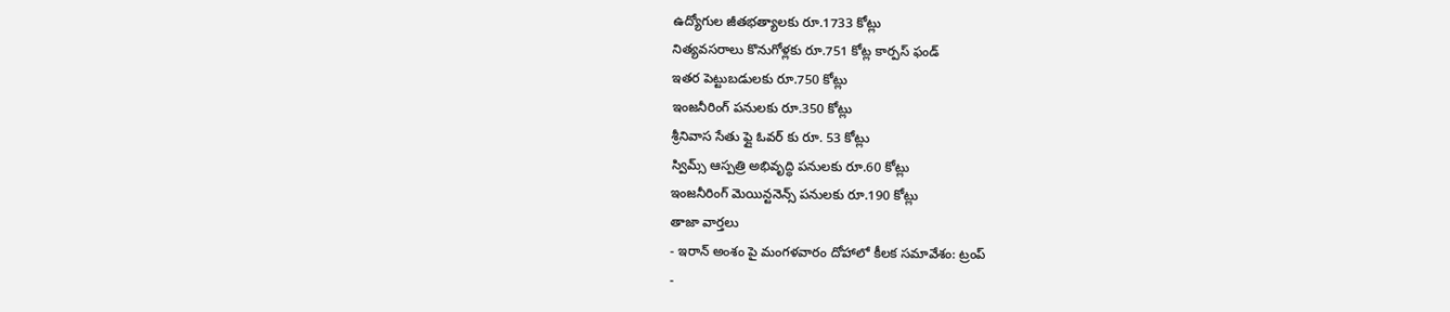ఉద్యోగుల జీతభత్యాలకు రూ.1733 కోట్లు
నిత్యవసరాలు కొనుగోళ్లకు రూ.751 కోట్ల కార్పస్ ఫండ్
ఇతర పెట్టుబడులకు రూ.750 కోట్లు
ఇంజనీరింగ్ పనులకు రూ.350 కోట్లు
శ్రీనివాస సేతు ఫ్లై ఓవర్ కు రూ. 53 కోట్లు
స్విమ్స్ ఆస్పత్రి అభివృద్ధి పనులకు రూ.60 కోట్లు
ఇంజనీరింగ్ మెయిన్టనెన్స్ పనులకు రూ.190 కోట్లు
తాజా వార్తలు
- ఇరాన్ అంశం పై మంగళవారం దోహాలో కీలక సమావేశం: ట్రంప్
-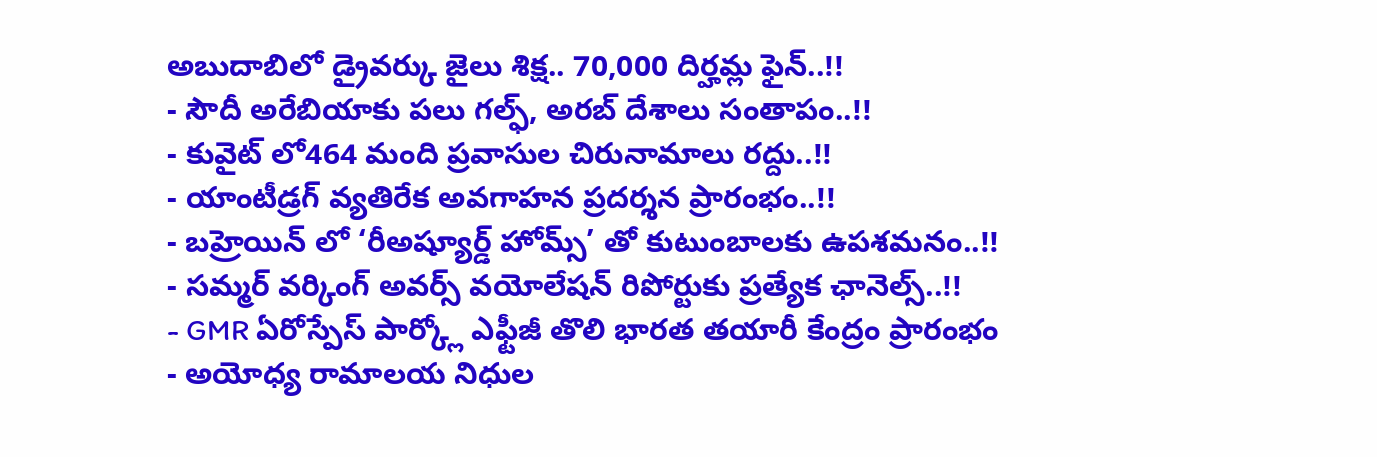అబుదాబిలో డ్రైవర్కు జైలు శిక్ష.. 70,000 దిర్హమ్ల ఫైన్..!!
- సౌదీ అరేబియాకు పలు గల్ఫ్, అరబ్ దేశాలు సంతాపం..!!
- కువైట్ లో464 మంది ప్రవాసుల చిరునామాలు రద్దు..!!
- యాంటీడ్రగ్ వ్యతిరేక అవగాహన ప్రదర్శన ప్రారంభం..!!
- బహ్రెయిన్ లో ‘రీఅష్యూర్డ్ హోమ్స్’ తో కుటుంబాలకు ఉపశమనం..!!
- సమ్మర్ వర్కింగ్ అవర్స్ వయోలేషన్ రిపోర్టుకు ప్రత్యేక ఛానెల్స్..!!
- GMR ఏరోస్పేస్ పార్క్లో ఎఫ్టీజీ తొలి భారత తయారీ కేంద్రం ప్రారంభం
- అయోధ్య రామాలయ నిధుల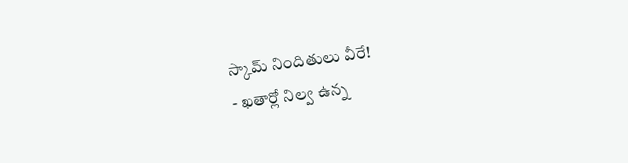స్కామ్ నిందితులు వీరే!
- ఖతార్లో నిల్వ ఉన్న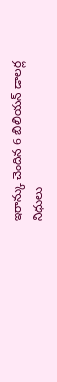ఇరాన్కు చెందిన 6 బిలియన్ డాలర్ల నిధులు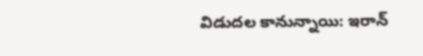విడుదల కానున్నాయి: ఇరాన్